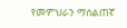የመምህራን ማሰልጠኛ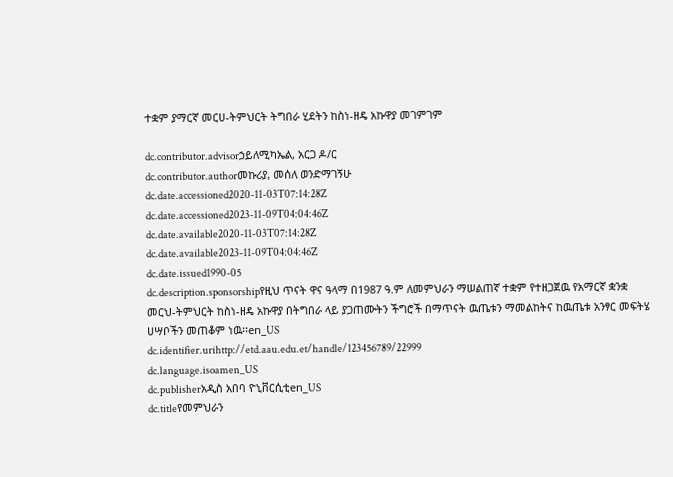ተቋም ያማርኛ መርሀ-ትምህርት ትግበራ ሂደትን ከስነ-ዘዴ አኩዋያ መገምገም

dc.contributor.advisorኃይለሚካኤል, አርጋ ዶ/ር
dc.contributor.authorመኩሪያ, መሰለ ወንድማገኝሁ
dc.date.accessioned2020-11-03T07:14:28Z
dc.date.accessioned2023-11-09T04:04:46Z
dc.date.available2020-11-03T07:14:28Z
dc.date.available2023-11-09T04:04:46Z
dc.date.issued1990-05
dc.description.sponsorshipየዚህ ጥናት ዋና ዓላማ በ1987 ዓ.ም ለመምህራን ማሠልጠኛ ተቋም የተዘጋጀዉ የአማርኛ ቋንቋ መርህ-ትምህርት ከስነ-ዘዴ አኩዋያ በትግበራ ላይ ያጋጠሙትን ችግሮች በማጥናት ዉጤቱን ማመልከትና ከዉጤቱ አንፃር መፍትሄ ሀሣቦችን መጠቆም ነዉ፡፡en_US
dc.identifier.urihttp://etd.aau.edu.et/handle/123456789/22999
dc.language.isoamen_US
dc.publisherአዲስ አበባ ዮኒቨርሲቲen_US
dc.titleየመምህራን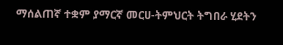ማሰልጠኛ ተቋም ያማርኛ መርሀ-ትምህርት ትግበራ ሂደትን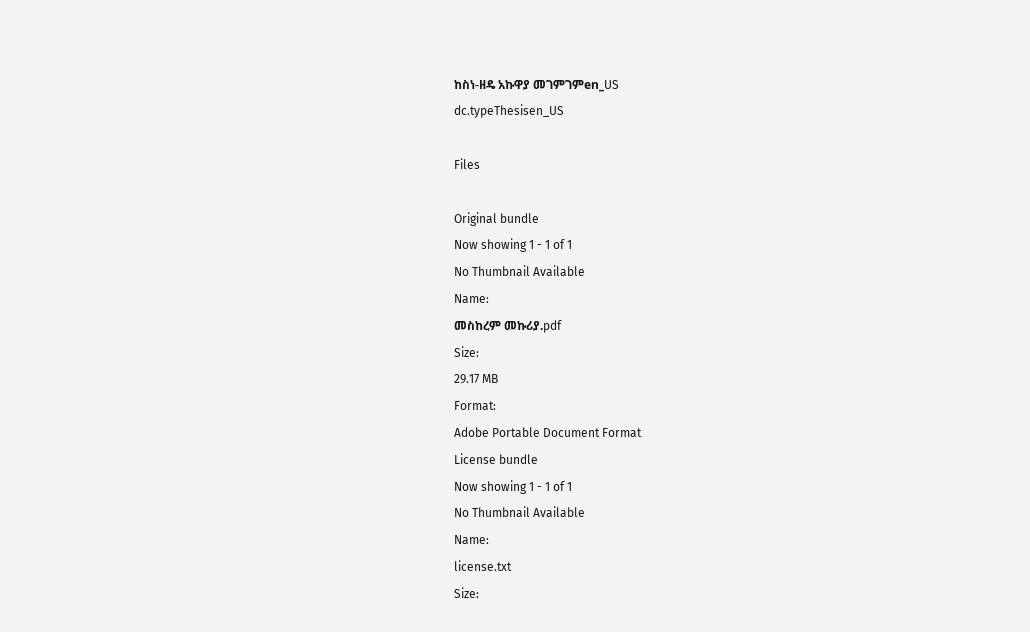ከስነ-ዘዴ አኩዋያ መገምገምen_US
dc.typeThesisen_US

Files

Original bundle
Now showing 1 - 1 of 1
No Thumbnail Available
Name:
መስከረም መኩሪያ.pdf
Size:
29.17 MB
Format:
Adobe Portable Document Format
License bundle
Now showing 1 - 1 of 1
No Thumbnail Available
Name:
license.txt
Size: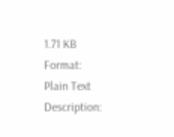1.71 KB
Format:
Plain Text
Description: